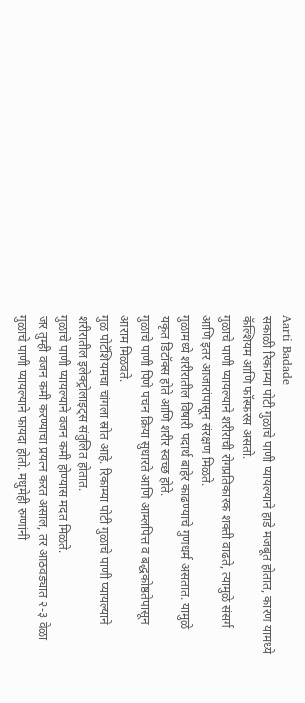Aarti Badade
सकाळी रिकाम्या पोटी गुळाचे पाणी प्यायल्याने हाडे मजबूत होतात, कारण यामध्ये कॅल्शियम आणि फॉस्फरस असतो.
गुळाचे पाणी प्यायल्याने शरीराची रोगप्रतिकारक शक्ती वाढते, त्यामुळे संसर्ग आणि इतर आजारांपासून संरक्षण मिळते.
गुळामध्ये शरीरातील विषारी पदार्थ बाहेर काढण्याचे गुणधर्म असतात. यामुळे यकृत डिटॉक्स होते आणि शरीर स्वच्छ होते.
गुळाचे पाणी पिणे पचन क्रिया सुधारते आणि आम्लपित्त व बद्धकोष्ठतेपासून आराम मिळवते.
गुळ पोटॅशियमचा चांगला स्रोत आहे. रिकाम्या पोटी गुळाचे पाणी प्यायल्याने शरीरातील इलेक्ट्रोलाइट्स संतुलित होतात.
गुळाचे पाणी प्यायल्याने वजन कमी होण्यास मदत मिळते.
जर तुम्ही वजन कमी करण्याचा प्रयत्न करत असाल, तर आठवड्यात २-३ वेळा गुळाचे पाणी प्यायल्याने फायदा होतो. मधुमेही रुग्णांनी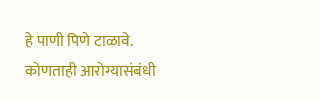हे पाणी पिणे टाळावे.
कोणताही आरोग्यासंबंधी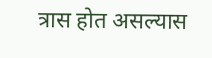त्रास होत असल्यास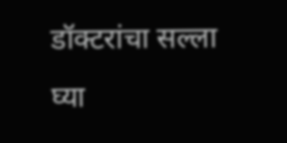डॉक्टरांचा सल्ला घ्या